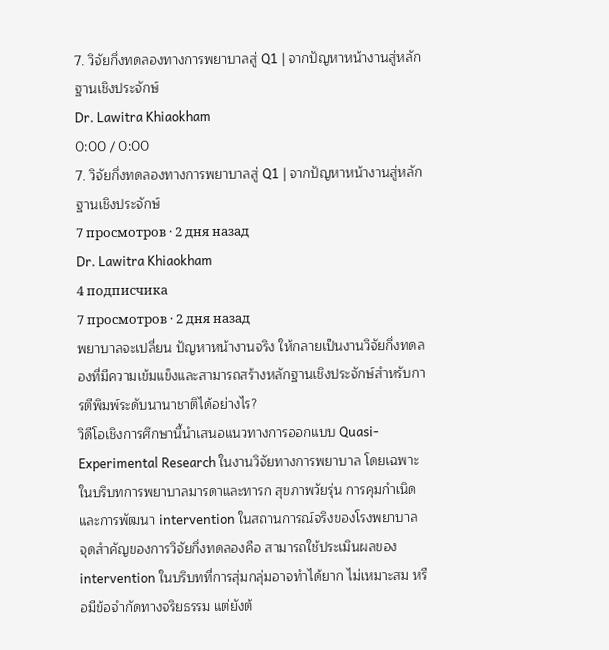7. วิจัยกึ่งทดลองทางการพยาบาลสู่ Q1 | จากปัญหาหน้างานสู่หลักฐานเชิงประจักษ์
Dr. Lawitra Khiaokham
0:00 / 0:00
7. วิจัยกึ่งทดลองทางการพยาบาลสู่ Q1 | จากปัญหาหน้างานสู่หลักฐานเชิงประจักษ์
7 просмотров · 2 дня назад
Dr. Lawitra Khiaokham
4 подписчика
7 просмотров · 2 дня назад
พยาบาลจะเปลี่ยน ปัญหาหน้างานจริง ให้กลายเป็นงานวิจัยกึ่งทดลองที่มีความเข้มแข็งและสามารถสร้างหลักฐานเชิงประจักษ์สำหรับการตีพิมพ์ระดับนานาชาติได้อย่างไร?
วิดีโอเชิงการศึกษานี้นำเสนอแนวทางการออกแบบ Quasi-Experimental Research ในงานวิจัยทางการพยาบาล โดยเฉพาะในบริบทการพยาบาลมารดาและทารก สุขภาพวัยรุ่น การคุมกำเนิด และการพัฒนา intervention ในสถานการณ์จริงของโรงพยาบาล
จุดสำคัญของการวิจัยกึ่งทดลองคือ สามารถใช้ประเมินผลของ intervention ในบริบทที่การสุ่มกลุ่มอาจทำได้ยาก ไม่เหมาะสม หรือมีข้อจำกัดทางจริยธรรม แต่ยังต้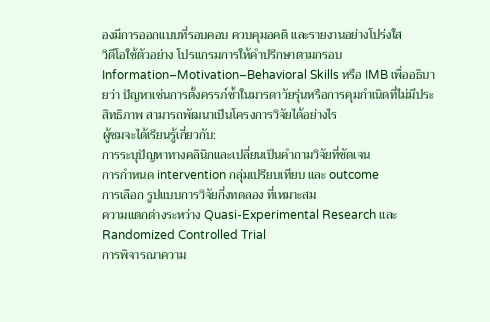องมีการออกแบบที่รอบคอบ ควบคุมอคติ และรายงานอย่างโปร่งใส
วิดีโอใช้ตัวอย่าง โปรแกรมการให้คำปรึกษาตามกรอบ Information–Motivation–Behavioral Skills หรือ IMB เพื่ออธิบายว่า ปัญหาเช่นการตั้งครรภ์ซ้ำในมารดาวัยรุ่นหรือการคุมกำเนิดที่ไม่มีประสิทธิภาพ สามารถพัฒนาเป็นโครงการวิจัยได้อย่างไร
ผู้ชมจะได้เรียนรู้เกี่ยวกับ:
การระบุปัญหาทางคลินิกและเปลี่ยนเป็นคำถามวิจัยที่ชัดเจน
การกำหนด intervention กลุ่มเปรียบเทียบ และ outcome
การเลือก รูปแบบการวิจัยกึ่งทดลอง ที่เหมาะสม
ความแตกต่างระหว่าง Quasi-Experimental Research และ Randomized Controlled Trial
การพิจารณาความ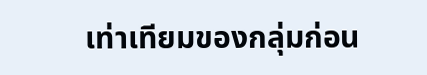เท่าเทียมของกลุ่มก่อน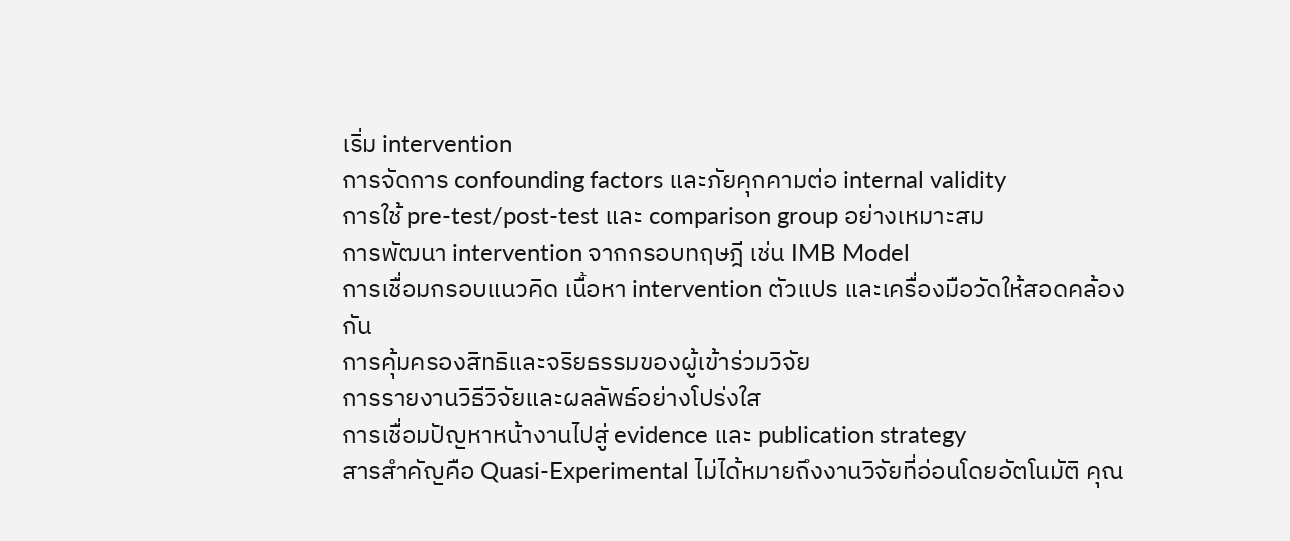เริ่ม intervention
การจัดการ confounding factors และภัยคุกคามต่อ internal validity
การใช้ pre-test/post-test และ comparison group อย่างเหมาะสม
การพัฒนา intervention จากกรอบทฤษฎี เช่น IMB Model
การเชื่อมกรอบแนวคิด เนื้อหา intervention ตัวแปร และเครื่องมือวัดให้สอดคล้องกัน
การคุ้มครองสิทธิและจริยธรรมของผู้เข้าร่วมวิจัย
การรายงานวิธีวิจัยและผลลัพธ์อย่างโปร่งใส
การเชื่อมปัญหาหน้างานไปสู่ evidence และ publication strategy
สารสำคัญคือ Quasi-Experimental ไม่ได้หมายถึงงานวิจัยที่อ่อนโดยอัตโนมัติ คุณ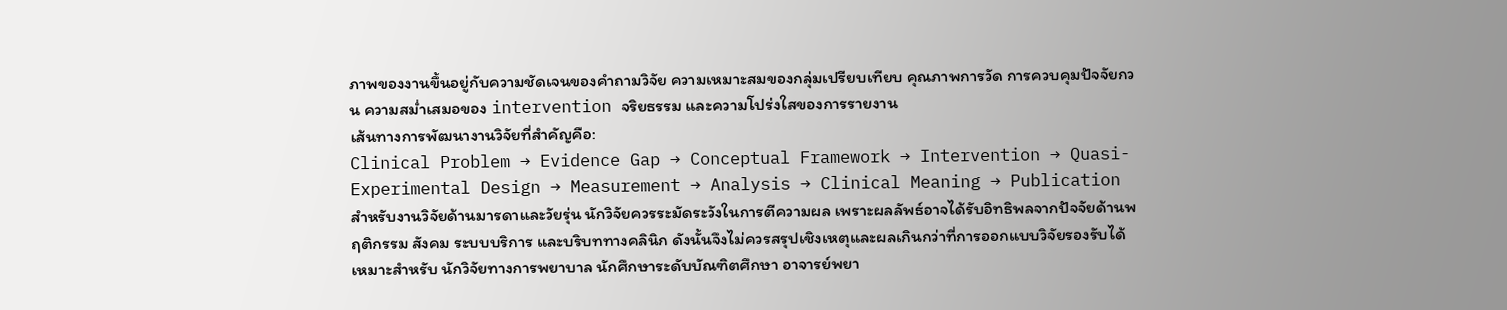ภาพของงานขึ้นอยู่กับความชัดเจนของคำถามวิจัย ความเหมาะสมของกลุ่มเปรียบเทียบ คุณภาพการวัด การควบคุมปัจจัยกวน ความสม่ำเสมอของ intervention จริยธรรม และความโปร่งใสของการรายงาน
เส้นทางการพัฒนางานวิจัยที่สำคัญคือ:
Clinical Problem → Evidence Gap → Conceptual Framework → Intervention → Quasi-Experimental Design → Measurement → Analysis → Clinical Meaning → Publication
สำหรับงานวิจัยด้านมารดาและวัยรุ่น นักวิจัยควรระมัดระวังในการตีความผล เพราะผลลัพธ์อาจได้รับอิทธิพลจากปัจจัยด้านพฤติกรรม สังคม ระบบบริการ และบริบททางคลินิก ดังนั้นจึงไม่ควรสรุปเชิงเหตุและผลเกินกว่าที่การออกแบบวิจัยรองรับได้
เหมาะสำหรับ นักวิจัยทางการพยาบาล นักศึกษาระดับบัณฑิตศึกษา อาจารย์พยา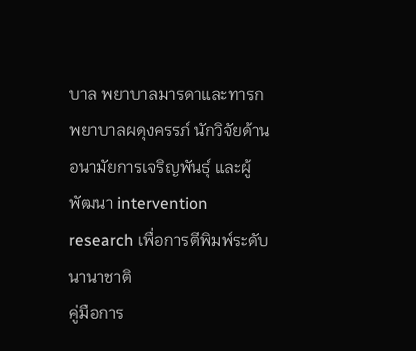บาล พยาบาลมารดาและทารก พยาบาลผดุงครรภ์ นักวิจัยด้านอนามัยการเจริญพันธุ์ และผู้พัฒนา intervention research เพื่อการตีพิมพ์ระดับนานาชาติ
คู่มือการ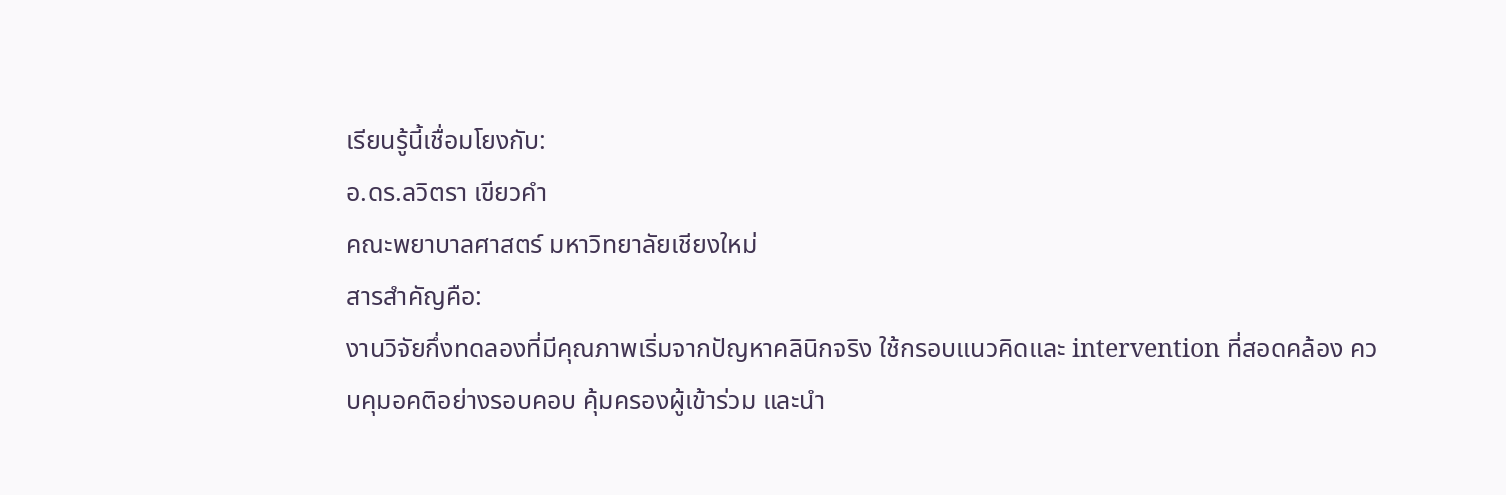เรียนรู้นี้เชื่อมโยงกับ:
อ.ดร.ลวิตรา เขียวคำ
คณะพยาบาลศาสตร์ มหาวิทยาลัยเชียงใหม่
สารสำคัญคือ:
งานวิจัยกึ่งทดลองที่มีคุณภาพเริ่มจากปัญหาคลินิกจริง ใช้กรอบแนวคิดและ intervention ที่สอดคล้อง ควบคุมอคติอย่างรอบคอบ คุ้มครองผู้เข้าร่วม และนำ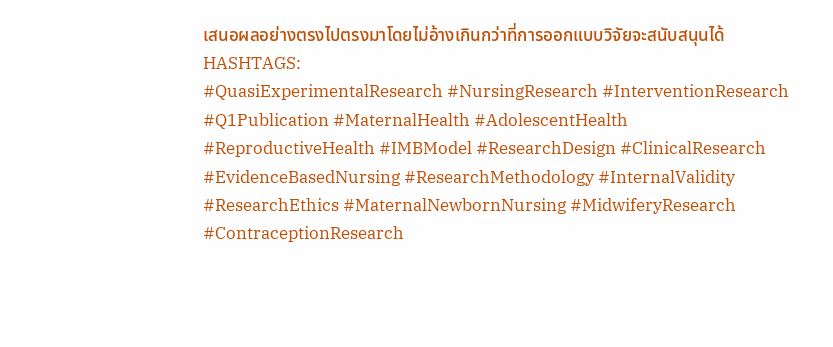เสนอผลอย่างตรงไปตรงมาโดยไม่อ้างเกินกว่าที่การออกแบบวิจัยจะสนับสนุนได้
HASHTAGS:
#QuasiExperimentalResearch #NursingResearch #InterventionResearch #Q1Publication #MaternalHealth #AdolescentHealth #ReproductiveHealth #IMBModel #ResearchDesign #ClinicalResearch #EvidenceBasedNursing #ResearchMethodology #InternalValidity #ResearchEthics #MaternalNewbornNursing #MidwiferyResearch #ContraceptionResearch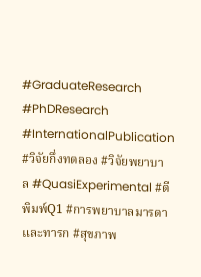#GraduateResearch #PhDResearch #InternationalPublication #วิจัยกึ่งทดลอง #วิจัยพยาบาล #QuasiExperimental #ตีพิมพ์Q1 #การพยาบาลมารดาและทารก #สุขภาพ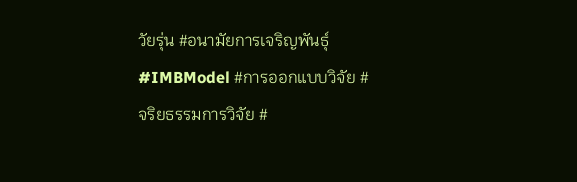วัยรุ่น #อนามัยการเจริญพันธุ์ #IMBModel #การออกแบบวิจัย #จริยธรรมการวิจัย #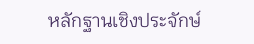หลักฐานเชิงประจักษ์